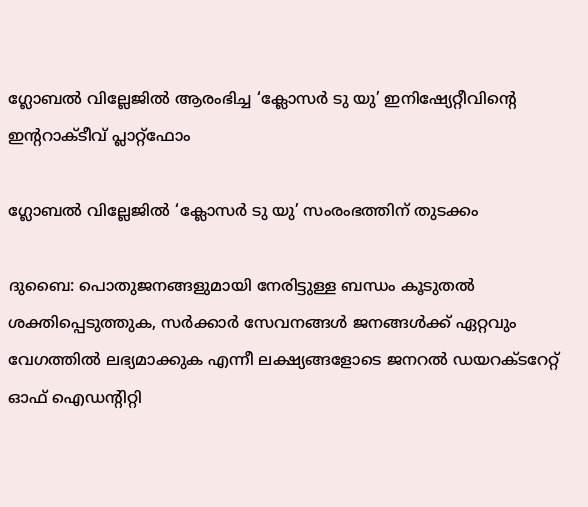ഗ്ലോബൽ വില്ലേജിൽ ആരംഭിച്ച ‘ക്ലോസർ ടു യു’ ഇനിഷ്യേറ്റീവിന്റെ ഇന്ററാക്ടീവ് പ്ലാറ്റ്‌ഫോം

ഗ്ലോബൽ വില്ലേജിൽ ‘ക്ലോസർ ടു യു’ സംരംഭത്തിന് തുടക്കം

ദുബൈ: പൊതുജനങ്ങളുമായി നേരിട്ടുള്ള ബന്ധം കൂടുതൽ ശക്തിപ്പെടുത്തുക, സർക്കാർ സേവനങ്ങൾ ജനങ്ങൾക്ക് ഏറ്റവും വേഗത്തിൽ ലഭ്യമാക്കുക എന്നീ ലക്ഷ്യങ്ങളോടെ ജനറൽ ഡയറക്ടറേറ്റ് ഓഫ് ഐഡന്റിറ്റി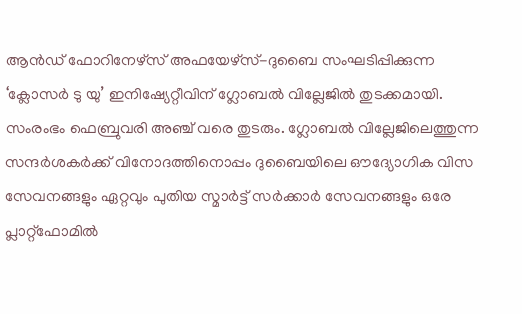ആൻഡ് ഫോറിനേഴ്സ് അഫയേഴ്സ്-ദുബൈ സംഘടിപ്പിക്കുന്ന ‘ക്ലോസർ ടു യു’ ഇനിഷ്യേറ്റീവിന് ഗ്ലോബൽ വില്ലേജിൽ തുടക്കമായി. സംരംഭം ഫെബ്രുവരി അഞ്ച് വരെ തുടരും. ഗ്ലോബൽ വില്ലേജിലെത്തുന്ന സന്ദർശകർക്ക് വിനോദത്തിനൊപ്പം ദുബൈയിലെ ഔദ്യോഗിക വിസ സേവനങ്ങളും ഏറ്റവും പുതിയ സ്മാർട്ട് സർക്കാർ സേവനങ്ങളും ഒരേ പ്ലാറ്റ്‌ഫോമിൽ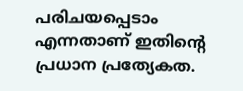പരിചയപ്പെടാം എന്നതാണ് ഇതിന്റെ പ്രധാന പ്രത്യേകത.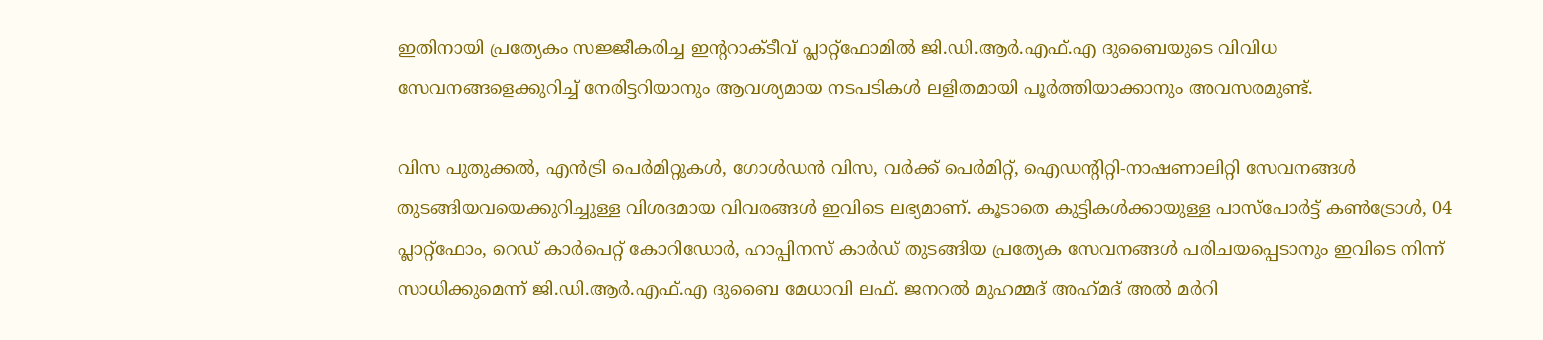ഇതിനായി പ്രത്യേകം സജ്ജീകരിച്ച ഇന്ററാക്ടീവ് പ്ലാറ്റ്‌ഫോമിൽ ജി.ഡി.ആർ.എഫ്.എ ദുബൈയുടെ വിവിധ സേവനങ്ങളെക്കുറിച്ച് നേരിട്ടറിയാനും ആവശ്യമായ നടപടികൾ ലളിതമായി പൂർത്തിയാക്കാനും അവസരമുണ്ട്.

വിസ പുതുക്കൽ, എൻട്രി പെർമിറ്റുകൾ, ഗോൾഡൻ വിസ, വർക്ക് പെർമിറ്റ്, ഐഡന്റിറ്റി-നാഷണാലിറ്റി സേവനങ്ങൾ തുടങ്ങിയവയെക്കുറിച്ചുള്ള വിശദമായ വിവരങ്ങൾ ഇവിടെ ലഭ്യമാണ്. കൂടാതെ കുട്ടികൾക്കായുള്ള പാസ്‌പോർട്ട് കൺട്രോൾ, 04 പ്ലാറ്റ്‌ഫോം, റെഡ് കാർപെറ്റ് കോറിഡോർ, ഹാപ്പിനസ് കാർഡ് തുടങ്ങിയ പ്രത്യേക സേവനങ്ങൾ പരിചയപ്പെടാനും ഇവിടെ നിന്ന് സാധിക്കുമെന്ന് ജി.ഡി.ആർ.എഫ്.എ ദുബൈ മേധാവി ലഫ്. ജനറൽ മുഹമ്മദ്‌ അഹ്‌മദ്‌ അൽ മർറി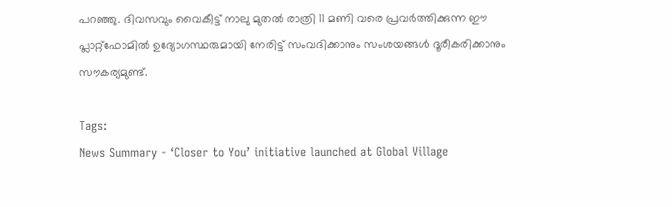പറഞ്ഞു. ദിവസവും വൈകീട്ട് നാലു മുതൽ രാത്രി 11 മണി വരെ പ്രവർത്തിക്കുന്ന ഈ പ്ലാറ്റ്‌ഫോമിൽ ഉദ്യോഗസ്ഥരുമായി നേരിട്ട് സംവദിക്കാനും സംശയങ്ങൾ ദൂരീകരിക്കാനും സൗകര്യമുണ്ട്.

Tags:
News Summary - ‘Closer to You’ initiative launched at Global Village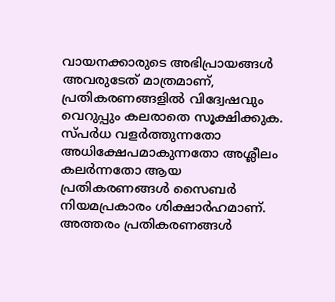വായനക്കാരുടെ അഭിപ്രായങ്ങള്‍ അവരുടേത് മാത്രമാണ്, പ്രതികരണങ്ങളിൽ വിദ്വേഷവും വെറുപ്പും കലരാതെ സൂക്ഷിക്കുക. സ്പർധ വളർത്തുന്നതോ അധിക്ഷേപമാകുന്നതോ അശ്ലീലം കലർന്നതോ ആയ പ്രതികരണങ്ങൾ സൈബർ നിയമപ്രകാരം ശിക്ഷാർഹമാണ്. അത്തരം പ്രതികരണങ്ങൾ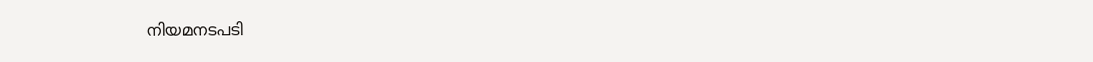നിയമനടപടി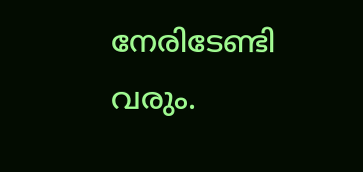നേരിടേണ്ടി വരും.